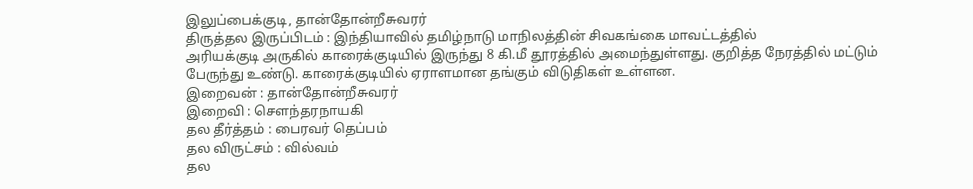இலுப்பைக்குடி, தான்தோன்றீசுவரர்
திருத்தல இருப்பிடம் : இந்தியாவில் தமிழ்நாடு மாநிலத்தின் சிவகங்கை மாவட்டத்தில்
அரியக்குடி அருகில் காரைக்குடியில் இருந்து 8 கி.மீ தூரத்தில் அமைந்துள்ளது. குறித்த நேரத்தில் மட்டும்
பேருந்து உண்டு. காரைக்குடியில் ஏராளமான தங்கும் விடுதிகள் உள்ளன.
இறைவன் : தான்தோன்றீசுவரர்
இறைவி : சௌந்தரநாயகி
தல தீர்த்தம் : பைரவர் தெப்பம்
தல விருட்சம் : வில்வம்
தல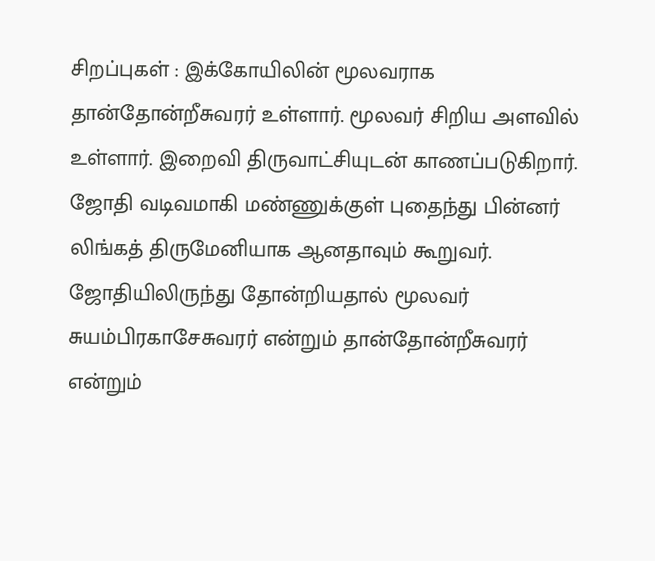சிறப்புகள் : இக்கோயிலின் மூலவராக தான்தோன்றீசுவரர் உள்ளார். மூலவர் சிறிய அளவில் உள்ளார். இறைவி திருவாட்சியுடன் காணப்படுகிறார். ஜோதி வடிவமாகி மண்ணுக்குள் புதைந்து பின்னர் லிங்கத் திருமேனியாக ஆனதாவும் கூறுவர். ஜோதியிலிருந்து தோன்றியதால் மூலவர் சுயம்பிரகாசேசுவரர் என்றும் தான்தோன்றீசுவரர் என்றும்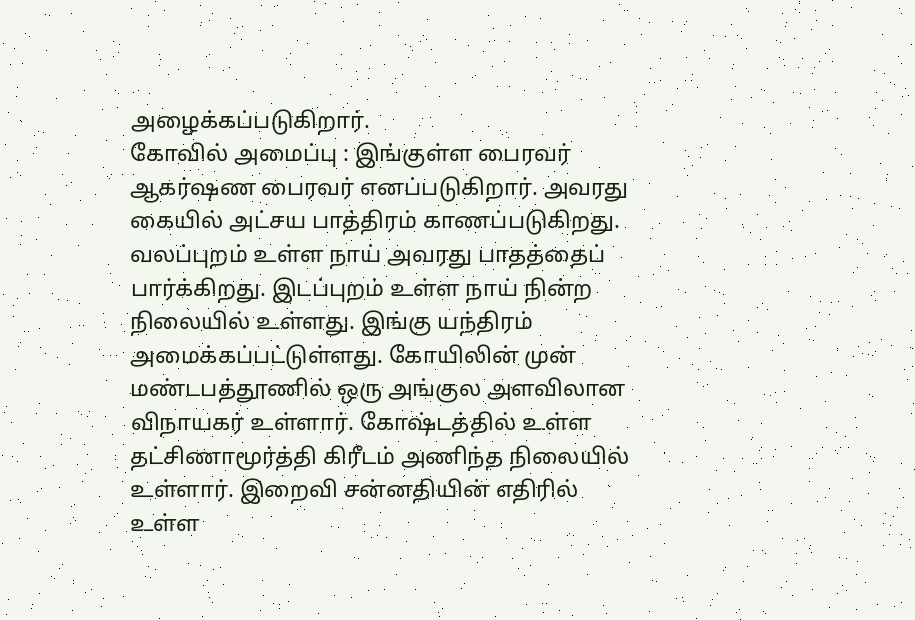அழைக்கப்படுகிறார்.
கோவில் அமைப்பு : இங்குள்ள பைரவர் ஆகர்ஷண பைரவர் எனப்படுகிறார். அவரது கையில் அட்சய பாத்திரம் காணப்படுகிறது. வலப்புறம் உள்ள நாய் அவரது பாதத்தைப் பார்க்கிறது. இடப்புறம் உள்ள நாய் நின்ற நிலையில் உள்ளது. இங்கு யந்திரம் அமைக்கப்பட்டுள்ளது. கோயிலின் முன் மண்டபத்தூணில் ஒரு அங்குல அளவிலான விநாயகர் உள்ளார். கோஷ்டத்தில் உள்ள தட்சிணாமூர்த்தி கிரீடம் அணிந்த நிலையில் உள்ளார். இறைவி சன்னதியின் எதிரில் உள்ள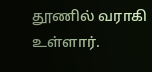தூணில் வராகி உள்ளார்.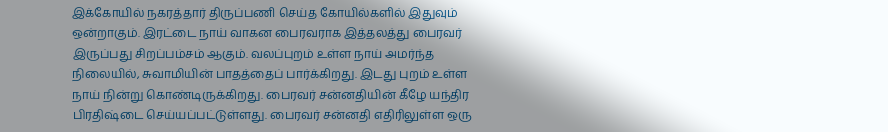இக்கோயில் நகரத்தார் திருப்பணி செய்த கோயில்களில் இதுவும் ஒன்றாகும். இரட்டை நாய் வாகன பைரவராக இத்தலத்து பைரவர் இருப்பது சிறப்பம்சம் ஆகும். வலப்புறம் உள்ள நாய் அமர்ந்த நிலையில், சுவாமியின் பாதத்தைப் பார்க்கிறது. இடது புறம் உள்ள நாய் நின்று கொண்டிருக்கிறது. பைரவர் சன்னதியின் கீழே யந்திர பிரதிஷ்டை செய்யப்பட்டுள்ளது. பைரவர் சன்னதி எதிரிலுள்ள ஒரு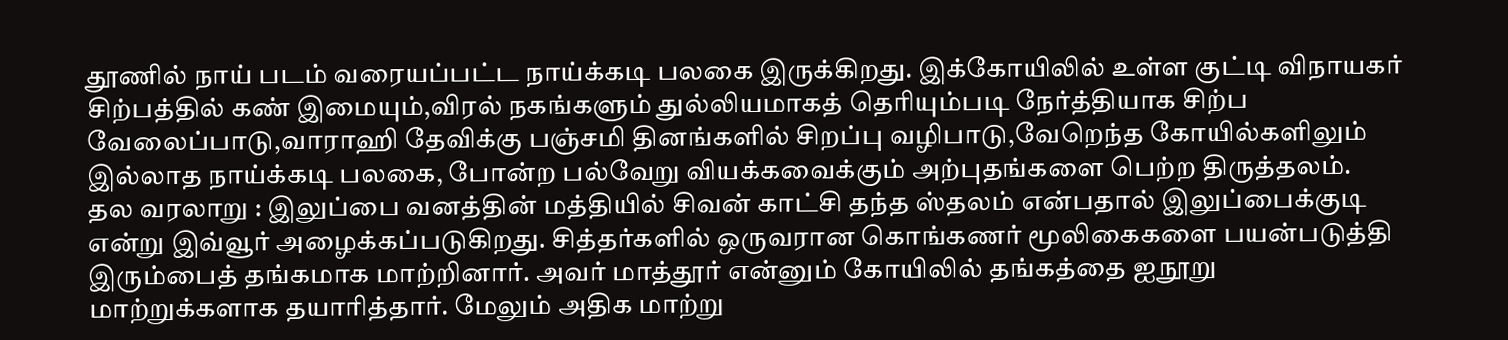தூணில் நாய் படம் வரையப்பட்ட நாய்க்கடி பலகை இருக்கிறது. இக்கோயிலில் உள்ள குட்டி விநாயகர் சிற்பத்தில் கண் இமையும்,விரல் நகங்களும் துல்லியமாகத் தெரியும்படி நேர்த்தியாக சிற்ப வேலைப்பாடு,வாராஹி தேவிக்கு பஞ்சமி தினங்களில் சிறப்பு வழிபாடு,வேறெந்த கோயில்களிலும் இல்லாத நாய்க்கடி பலகை, போன்ற பல்வேறு வியக்கவைக்கும் அற்புதங்களை பெற்ற திருத்தலம்.
தல வரலாறு : இலுப்பை வனத்தின் மத்தியில் சிவன் காட்சி தந்த ஸ்தலம் என்பதால் இலுப்பைக்குடி என்று இவ்வூர் அழைக்கப்படுகிறது. சித்தர்களில் ஒருவரான கொங்கணர் மூலிகைகளை பயன்படுத்தி இரும்பைத் தங்கமாக மாற்றினார். அவர் மாத்தூர் என்னும் கோயிலில் தங்கத்தை ஐநூறு மாற்றுக்களாக தயாரித்தார். மேலும் அதிக மாற்று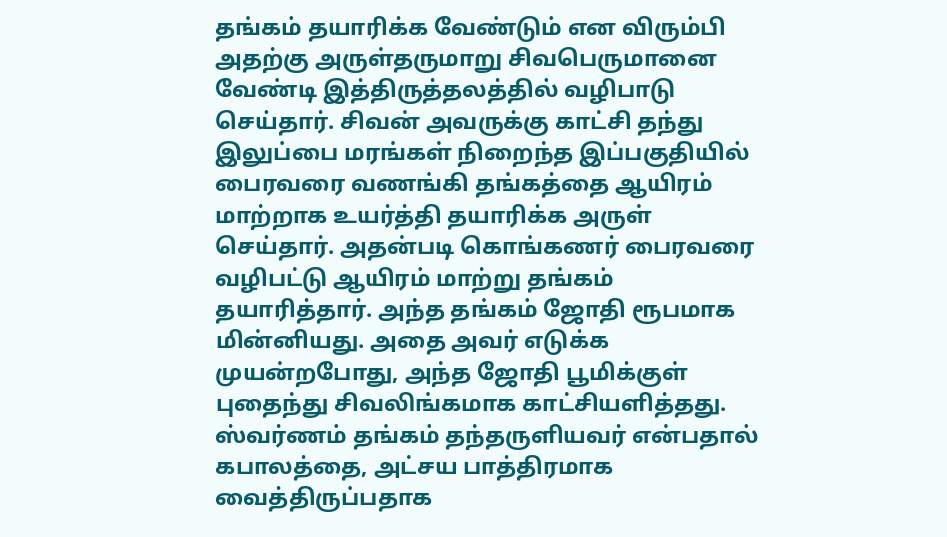தங்கம் தயாரிக்க வேண்டும் என விரும்பி அதற்கு அருள்தருமாறு சிவபெருமானை வேண்டி இத்திருத்தலத்தில் வழிபாடு செய்தார். சிவன் அவருக்கு காட்சி தந்து இலுப்பை மரங்கள் நிறைந்த இப்பகுதியில் பைரவரை வணங்கி தங்கத்தை ஆயிரம் மாற்றாக உயர்த்தி தயாரிக்க அருள் செய்தார். அதன்படி கொங்கணர் பைரவரை வழிபட்டு ஆயிரம் மாற்று தங்கம் தயாரித்தார். அந்த தங்கம் ஜோதி ரூபமாக மின்னியது. அதை அவர் எடுக்க முயன்றபோது, அந்த ஜோதி பூமிக்குள் புதைந்து சிவலிங்கமாக காட்சியளித்தது. ஸ்வர்ணம் தங்கம் தந்தருளியவர் என்பதால் கபாலத்தை, அட்சய பாத்திரமாக வைத்திருப்பதாக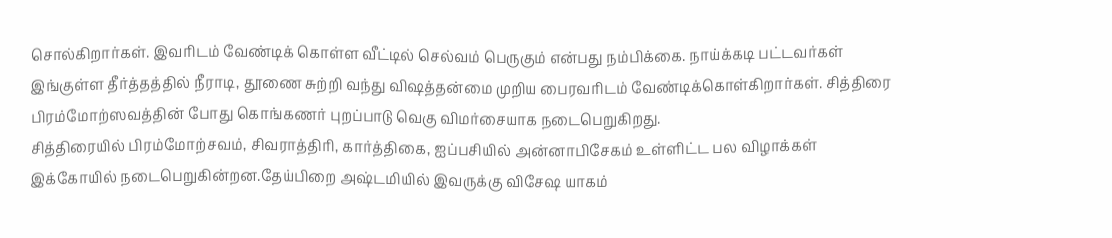சொல்கிறார்கள். இவரிடம் வேண்டிக் கொள்ள வீட்டில் செல்வம் பெருகும் என்பது நம்பிக்கை. நாய்க்கடி பட்டவர்கள் இங்குள்ள தீர்த்தத்தில் நீராடி, தூணை சுற்றி வந்து விஷத்தன்மை முறிய பைரவரிடம் வேண்டிக்கொள்கிறார்கள். சித்திரை பிரம்மோற்ஸவத்தின் போது கொங்கணர் புறப்பாடு வெகு விமர்சையாக நடைபெறுகிறது.
சித்திரையில் பிரம்மோற்சவம், சிவராத்திரி, கார்த்திகை, ஐப்பசியில் அன்னாபிசேகம் உள்ளிட்ட பல விழாக்கள் இக்கோயில் நடைபெறுகின்றன.தேய்பிறை அஷ்டமியில் இவருக்கு விசேஷ யாகம்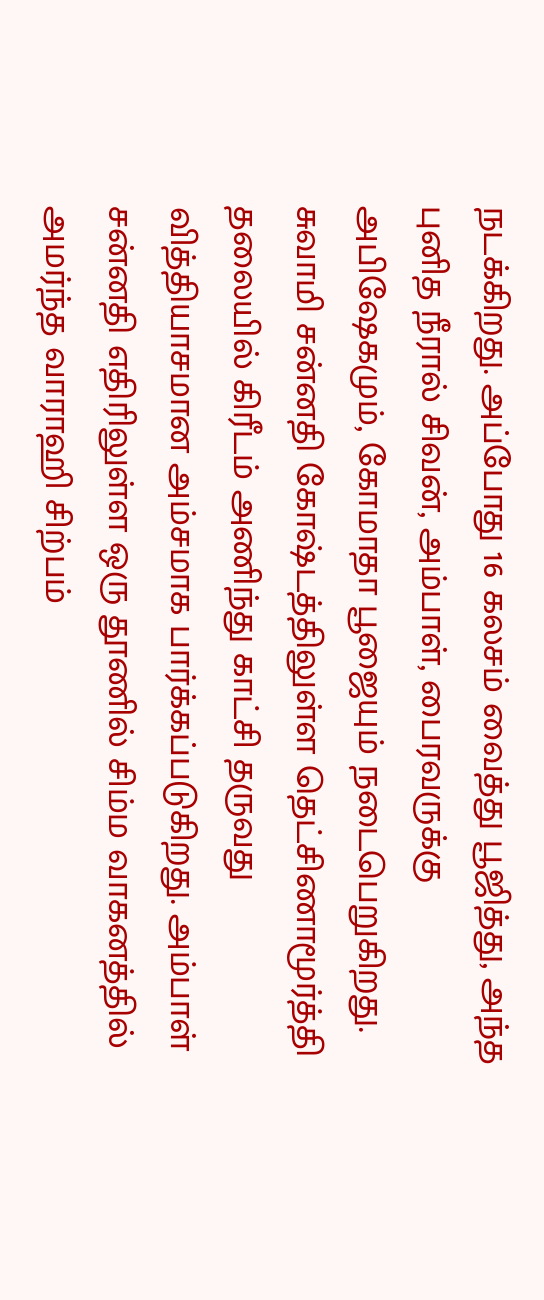நடக்கிறது. அப்போது 16 கலசம் வைத்து பூஜித்து, அந்த புனித நீரால் சிவன், அம்பாள், பைரவருக்கு அபிஷேகமும், கோமாதா பூஜையும் நடைபெறுகிறது. சுவாமி சன்னதி கோஷ்டத்திலுள்ள தெட்சிணாமூர்த்தி தலையில் கிரீடம் அணிந்து காட்சி தருவது வித்தியாசமான அம்சமாக பார்க்கப்படுகிறது. அம்பாள் சன்னதி எதிரிலுள்ள ஒரு தூணில் சிம்ம வாகனத்தில் அமர்ந்த வாராஹி சிற்பம்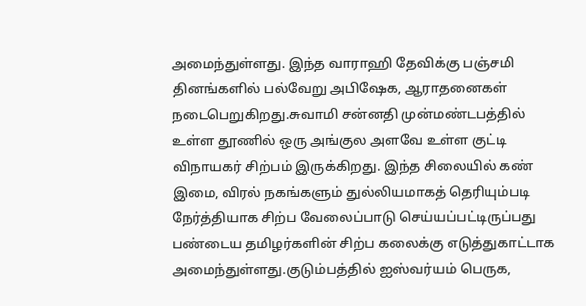அமைந்துள்ளது. இந்த வாராஹி தேவிக்கு பஞ்சமி தினங்களில் பல்வேறு அபிஷேக, ஆராதனைகள் நடைபெறுகிறது.சுவாமி சன்னதி முன்மண்டபத்தில் உள்ள தூணில் ஒரு அங்குல அளவே உள்ள குட்டி விநாயகர் சிற்பம் இருக்கிறது. இந்த சிலையில் கண் இமை, விரல் நகங்களும் துல்லியமாகத் தெரியும்படி நேர்த்தியாக சிற்ப வேலைப்பாடு செய்யப்பட்டிருப்பது பண்டைய தமிழர்களின் சிற்ப கலைக்கு எடுத்துகாட்டாக அமைந்துள்ளது.குடும்பத்தில் ஐஸ்வர்யம் பெருக,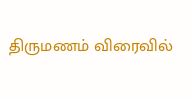திருமணம் விரைவில்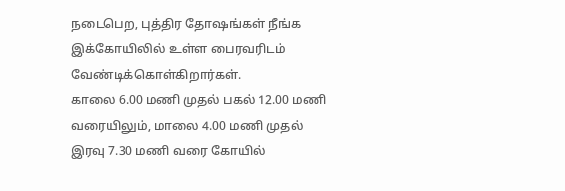நடைபெற, புத்திர தோஷங்கள் நீங்க இக்கோயிலில் உள்ள பைரவரிடம் வேண்டிக்கொள்கிறார்கள்.
காலை 6.00 மணி முதல் பகல் 12.00 மணி வரையிலும், மாலை 4.00 மணி முதல் இரவு 7.30 மணி வரை கோயில்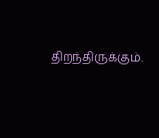திறந்திருக்கும்.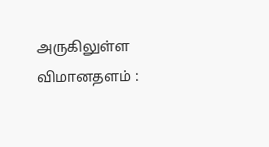அருகிலுள்ள விமானதளம் :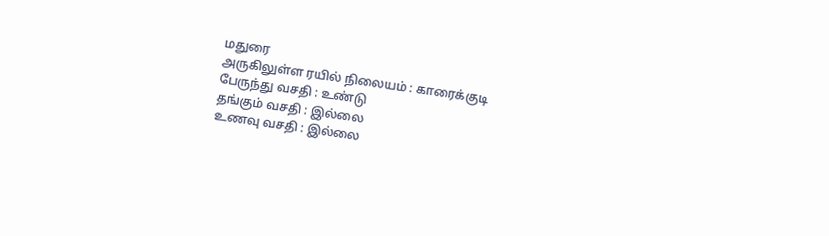மதுரை
அருகிலுள்ள ரயில் நிலையம் : காரைக்குடி
பேருந்து வசதி : உண்டு
தங்கும் வசதி : இல்லை
உணவு வசதி : இல்லை